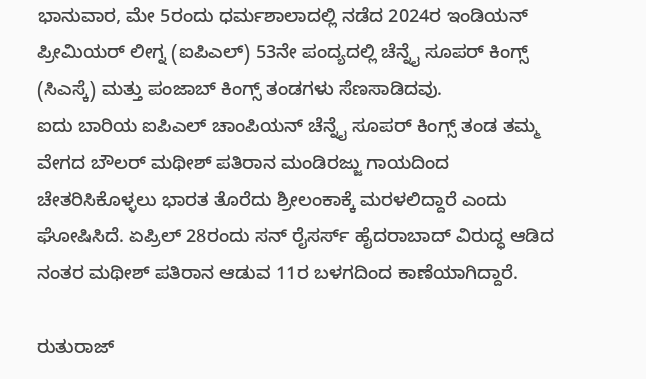ಭಾನುವಾರ, ಮೇ 5ರಂದು ಧರ್ಮಶಾಲಾದಲ್ಲಿ ನಡೆದ 2024ರ ಇಂಡಿಯನ್ ಪ್ರೀಮಿಯರ್ ಲೀಗ್ನ (ಐಪಿಎಲ್) 53ನೇ ಪಂದ್ಯದಲ್ಲಿ ಚೆನ್ನೈ ಸೂಪರ್ ಕಿಂಗ್ಸ್ (ಸಿಎಸ್ಕೆ) ಮತ್ತು ಪಂಜಾಬ್ ಕಿಂಗ್ಸ್ ತಂಡಗಳು ಸೆಣಸಾಡಿದವು.
ಐದು ಬಾರಿಯ ಐಪಿಎಲ್ ಚಾಂಪಿಯನ್ ಚೆನ್ನೈ ಸೂಪರ್ ಕಿಂಗ್ಸ್ ತಂಡ ತಮ್ಮ ವೇಗದ ಬೌಲರ್ ಮಥೀಶ್ ಪತಿರಾನ ಮಂಡಿರಜ್ಜು ಗಾಯದಿಂದ ಚೇತರಿಸಿಕೊಳ್ಳಲು ಭಾರತ ತೊರೆದು ಶ್ರೀಲಂಕಾಕ್ಕೆ ಮರಳಲಿದ್ದಾರೆ ಎಂದು ಘೋಷಿಸಿದೆ. ಏಪ್ರಿಲ್ 28ರಂದು ಸನ್ ರೈಸರ್ಸ್ ಹೈದರಾಬಾದ್ ವಿರುದ್ಧ ಆಡಿದ ನಂತರ ಮಥೀಶ್ ಪತಿರಾನ ಆಡುವ 11ರ ಬಳಗದಿಂದ ಕಾಣೆಯಾಗಿದ್ದಾರೆ.

ರುತುರಾಜ್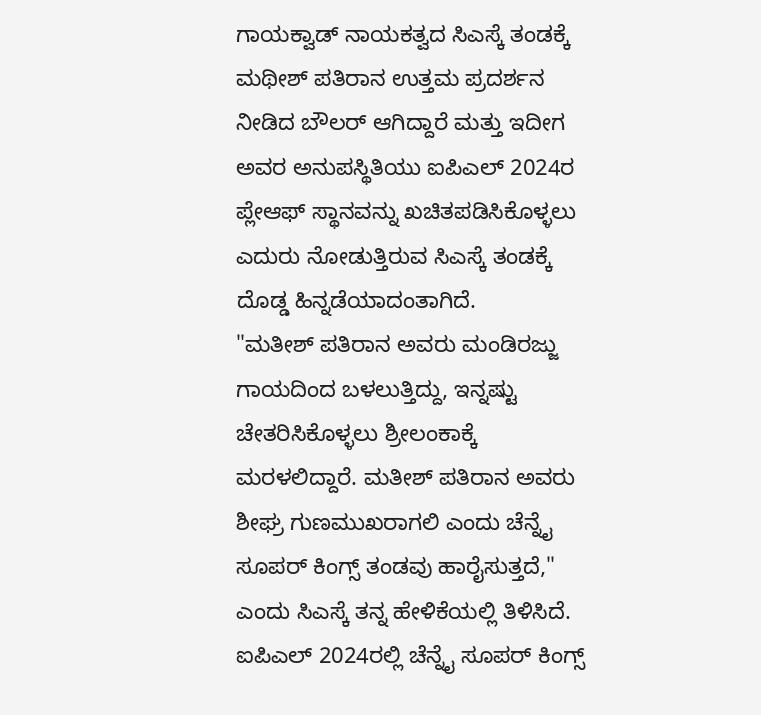ಗಾಯಕ್ವಾಡ್ ನಾಯಕತ್ವದ ಸಿಎಸ್ಕೆ ತಂಡಕ್ಕೆ ಮಥೀಶ್ ಪತಿರಾನ ಉತ್ತಮ ಪ್ರದರ್ಶನ ನೀಡಿದ ಬೌಲರ್ ಆಗಿದ್ದಾರೆ ಮತ್ತು ಇದೀಗ ಅವರ ಅನುಪಸ್ಥಿತಿಯು ಐಪಿಎಲ್ 2024ರ ಪ್ಲೇಆಫ್ ಸ್ಥಾನವನ್ನು ಖಚಿತಪಡಿಸಿಕೊಳ್ಳಲು ಎದುರು ನೋಡುತ್ತಿರುವ ಸಿಎಸ್ಕೆ ತಂಡಕ್ಕೆ ದೊಡ್ಡ ಹಿನ್ನಡೆಯಾದಂತಾಗಿದೆ.
"ಮತೀಶ್ ಪತಿರಾನ ಅವರು ಮಂಡಿರಜ್ಜು ಗಾಯದಿಂದ ಬಳಲುತ್ತಿದ್ದು, ಇನ್ನಷ್ಟು ಚೇತರಿಸಿಕೊಳ್ಳಲು ಶ್ರೀಲಂಕಾಕ್ಕೆ ಮರಳಲಿದ್ದಾರೆ. ಮತೀಶ್ ಪತಿರಾನ ಅವರು ಶೀಘ್ರ ಗುಣಮುಖರಾಗಲಿ ಎಂದು ಚೆನ್ನೈ ಸೂಪರ್ ಕಿಂಗ್ಸ್ ತಂಡವು ಹಾರೈಸುತ್ತದೆ," ಎಂದು ಸಿಎಸ್ಕೆ ತನ್ನ ಹೇಳಿಕೆಯಲ್ಲಿ ತಿಳಿಸಿದೆ.
ಐಪಿಎಲ್ 2024ರಲ್ಲಿ ಚೆನ್ನೈ ಸೂಪರ್ ಕಿಂಗ್ಸ್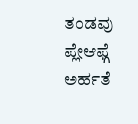ತಂಡವು ಪ್ಲೇಆಫ್ಗೆ ಅರ್ಹತೆ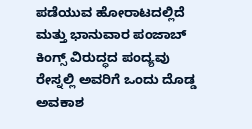ಪಡೆಯುವ ಹೋರಾಟದಲ್ಲಿದೆ ಮತ್ತು ಭಾನುವಾರ ಪಂಜಾಬ್ ಕಿಂಗ್ಸ್ ವಿರುದ್ಧದ ಪಂದ್ಯವು ರೇಸ್ನಲ್ಲಿ ಅವರಿಗೆ ಒಂದು ದೊಡ್ಡ ಅವಕಾಶ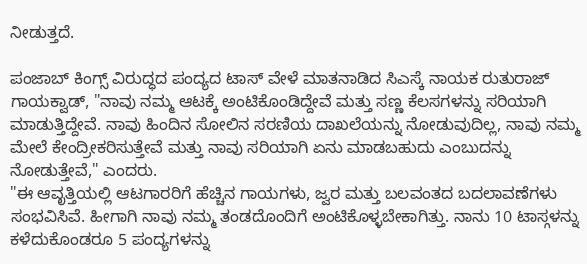ನೀಡುತ್ತದೆ.

ಪಂಜಾಬ್ ಕಿಂಗ್ಸ್ ವಿರುದ್ಧದ ಪಂದ್ಯದ ಟಾಸ್ ವೇಳೆ ಮಾತನಾಡಿದ ಸಿಎಸ್ಕೆ ನಾಯಕ ರುತುರಾಜ್ ಗಾಯಕ್ವಾಡ್, "ನಾವು ನಮ್ಮ ಆಟಕ್ಕೆ ಅಂಟಿಕೊಂಡಿದ್ದೇವೆ ಮತ್ತು ಸಣ್ಣ ಕೆಲಸಗಳನ್ನು ಸರಿಯಾಗಿ ಮಾಡುತ್ತಿದ್ದೇವೆ. ನಾವು ಹಿಂದಿನ ಸೋಲಿನ ಸರಣಿಯ ದಾಖಲೆಯನ್ನು ನೋಡುವುದಿಲ್ಲ, ನಾವು ನಮ್ಮ ಮೇಲೆ ಕೇಂದ್ರೀಕರಿಸುತ್ತೇವೆ ಮತ್ತು ನಾವು ಸರಿಯಾಗಿ ಏನು ಮಾಡಬಹುದು ಎಂಬುದನ್ನು ನೋಡುತ್ತೇವೆ," ಎಂದರು.
"ಈ ಆವೃತ್ತಿಯಲ್ಲಿ ಆಟಗಾರರಿಗೆ ಹೆಚ್ಚಿನ ಗಾಯಗಳು, ಜ್ವರ ಮತ್ತು ಬಲವಂತದ ಬದಲಾವಣೆಗಳು ಸಂಭವಿಸಿವೆ. ಹೀಗಾಗಿ ನಾವು ನಮ್ಮ ತಂಡದೊಂದಿಗೆ ಅಂಟಿಕೊಳ್ಳಬೇಕಾಗಿತ್ತು. ನಾನು 10 ಟಾಸ್ಗಳನ್ನು ಕಳೆದುಕೊಂಡರೂ 5 ಪಂದ್ಯಗಳನ್ನು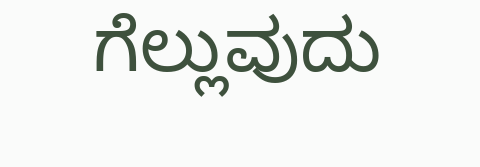ಗೆಲ್ಲುವುದು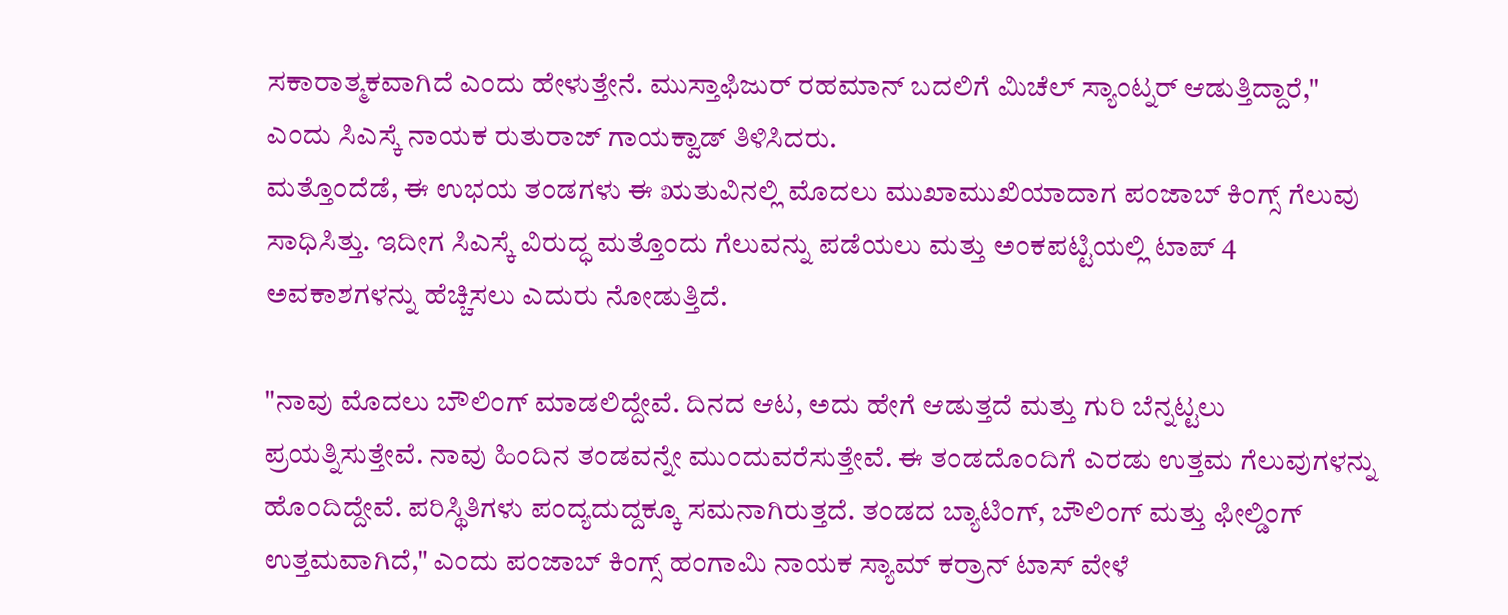ಸಕಾರಾತ್ಮಕವಾಗಿದೆ ಎಂದು ಹೇಳುತ್ತೇನೆ. ಮುಸ್ತಾಫಿಜುರ್ ರಹಮಾನ್ ಬದಲಿಗೆ ಮಿಚೆಲ್ ಸ್ಯಾಂಟ್ನರ್ ಆಡುತ್ತಿದ್ದಾರೆ," ಎಂದು ಸಿಎಸ್ಕೆ ನಾಯಕ ರುತುರಾಜ್ ಗಾಯಕ್ವಾಡ್ ತಿಳಿಸಿದರು.
ಮತ್ತೊಂದೆಡೆ, ಈ ಉಭಯ ತಂಡಗಳು ಈ ಋತುವಿನಲ್ಲಿ ಮೊದಲು ಮುಖಾಮುಖಿಯಾದಾಗ ಪಂಜಾಬ್ ಕಿಂಗ್ಸ್ ಗೆಲುವು ಸಾಧಿಸಿತ್ತು. ಇದೀಗ ಸಿಎಸ್ಕೆ ವಿರುದ್ಧ ಮತ್ತೊಂದು ಗೆಲುವನ್ನು ಪಡೆಯಲು ಮತ್ತು ಅಂಕಪಟ್ಟಿಯಲ್ಲಿ ಟಾಪ್ 4 ಅವಕಾಶಗಳನ್ನು ಹೆಚ್ಚಿಸಲು ಎದುರು ನೋಡುತ್ತಿದೆ.

"ನಾವು ಮೊದಲು ಬೌಲಿಂಗ್ ಮಾಡಲಿದ್ದೇವೆ. ದಿನದ ಆಟ, ಅದು ಹೇಗೆ ಆಡುತ್ತದೆ ಮತ್ತು ಗುರಿ ಬೆನ್ನಟ್ಟಲು ಪ್ರಯತ್ನಿಸುತ್ತೇವೆ. ನಾವು ಹಿಂದಿನ ತಂಡವನ್ನೇ ಮುಂದುವರೆಸುತ್ತೇವೆ. ಈ ತಂಡದೊಂದಿಗೆ ಎರಡು ಉತ್ತಮ ಗೆಲುವುಗಳನ್ನು ಹೊಂದಿದ್ದೇವೆ. ಪರಿಸ್ಥಿತಿಗಳು ಪಂದ್ಯದುದ್ದಕ್ಕೂ ಸಮನಾಗಿರುತ್ತದೆ. ತಂಡದ ಬ್ಯಾಟಿಂಗ್, ಬೌಲಿಂಗ್ ಮತ್ತು ಫೀಲ್ಡಿಂಗ್ ಉತ್ತಮವಾಗಿದೆ," ಎಂದು ಪಂಜಾಬ್ ಕಿಂಗ್ಸ್ ಹಂಗಾಮಿ ನಾಯಕ ಸ್ಯಾಮ್ ಕರ್ರಾನ್ ಟಾಸ್ ವೇಳೆ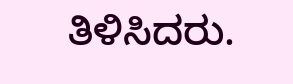ತಿಳಿಸಿದರು.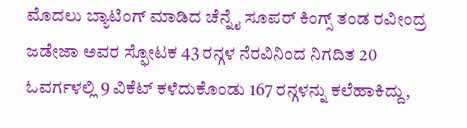ಮೊದಲು ಬ್ಯಾಟಿಂಗ್ ಮಾಡಿದ ಚೆನ್ನೈ ಸೂಪರ್ ಕಿಂಗ್ಸ್ ತಂಡ ರವೀಂದ್ರ ಜಡೇಜಾ ಅವರ ಸ್ಫೋಟಕ 43 ರನ್ಗಳ ನೆರವಿನಿಂದ ನಿಗದಿತ 20 ಓವರ್ಗಳಲ್ಲಿ 9 ವಿಕೆಟ್ ಕಳೆದುಕೊಂಡು 167 ರನ್ಗಳನ್ನು ಕಲೆಹಾಕಿದ್ದು,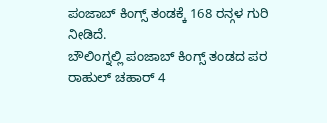ಪಂಜಾಬ್ ಕಿಂಗ್ಸ್ ತಂಡಕ್ಕೆ 168 ರನ್ಗಳ ಗುರಿ ನೀಡಿದೆ.
ಬೌಲಿಂಗ್ನಲ್ಲಿ ಪಂಜಾಬ್ ಕಿಂಗ್ಸ್ ತಂಡದ ಪರ ರಾಹುಲ್ ಚಹಾರ್ 4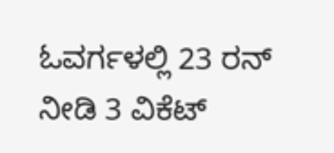ಓವರ್ಗಳಲ್ಲಿ 23 ರನ್ ನೀಡಿ 3 ವಿಕೆಟ್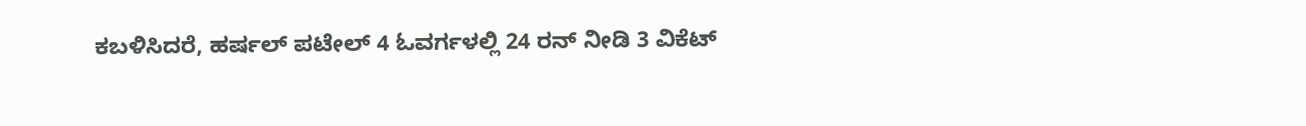ಕಬಳಿಸಿದರೆ, ಹರ್ಷಲ್ ಪಟೇಲ್ 4 ಓವರ್ಗಳಲ್ಲಿ 24 ರನ್ ನೀಡಿ 3 ವಿಕೆಟ್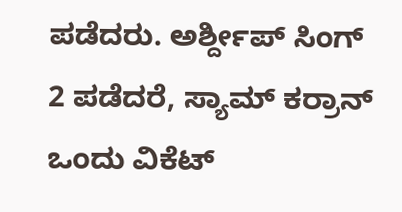ಪಡೆದರು. ಅರ್ಶ್ದೀಪ್ ಸಿಂಗ್ 2 ಪಡೆದರೆ, ಸ್ಯಾಮ್ ಕರ್ರಾನ್ ಒಂದು ವಿಕೆಟ್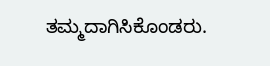ತಮ್ಮದಾಗಿಸಿಕೊಂಡರು.